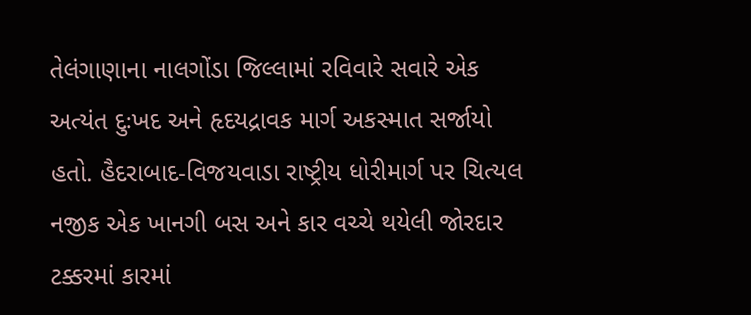તેલંગાણાના નાલગોંડા જિલ્લામાં રવિવારે સવારે એક અત્યંત દુઃખદ અને હૃદયદ્રાવક માર્ગ અકસ્માત સર્જાયો હતો. હૈદરાબાદ-વિજયવાડા રાષ્ટ્રીય ધોરીમાર્ગ પર ચિત્યલ નજીક એક ખાનગી બસ અને કાર વચ્ચે થયેલી જોરદાર ટક્કરમાં કારમાં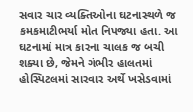સવાર ચાર વ્યક્તિઓના ઘટનાસ્થળે જ કમકમાટીભર્યા મોત નિપજ્યા હતા. આ ઘટનામાં માત્ર કારના ચાલક જ બચી શક્યા છે, જેમને ગંભીર હાલતમાં હોસ્પિટલમાં સારવાર અર્થે ખસેડવામાં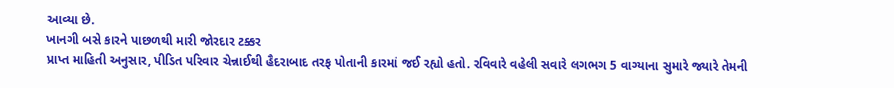આવ્યા છે.
ખાનગી બસે કારને પાછળથી મારી જોરદાર ટક્કર
પ્રાપ્ત માહિતી અનુસાર, પીડિત પરિવાર ચેન્નાઈથી હૈદરાબાદ તરફ પોતાની કારમાં જઈ રહ્યો હતો. રવિવારે વહેલી સવારે લગભગ 5 વાગ્યાના સુમારે જ્યારે તેમની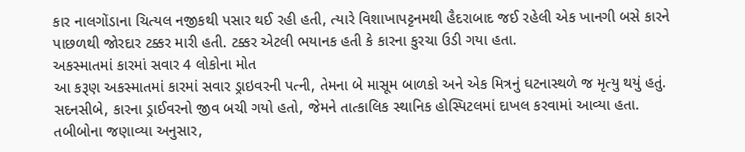કાર નાલગોંડાના ચિત્યલ નજીકથી પસાર થઈ રહી હતી, ત્યારે વિશાખાપટ્ટનમથી હૈદરાબાદ જઈ રહેલી એક ખાનગી બસે કારને પાછળથી જોરદાર ટક્કર મારી હતી. ટક્કર એટલી ભયાનક હતી કે કારના કુરચા ઉડી ગયા હતા.
અકસ્માતમાં કારમાં સવાર 4 લોકોના મોત
આ કરૂણ અકસ્માતમાં કારમાં સવાર ડ્રાઇવરની પત્ની, તેમના બે માસૂમ બાળકો અને એક મિત્રનું ઘટનાસ્થળે જ મૃત્યુ થયું હતું. સદનસીબે, કારના ડ્રાઈવરનો જીવ બચી ગયો હતો, જેમને તાત્કાલિક સ્થાનિક હોસ્પિટલમાં દાખલ કરવામાં આવ્યા હતા. તબીબોના જણાવ્યા અનુસાર,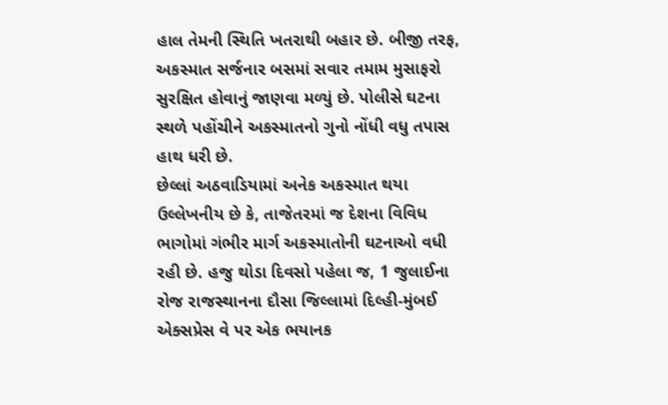હાલ તેમની સ્થિતિ ખતરાથી બહાર છે. બીજી તરફ, અકસ્માત સર્જનાર બસમાં સવાર તમામ મુસાફરો સુરક્ષિત હોવાનું જાણવા મળ્યું છે. પોલીસે ઘટના સ્થળે પહોંચીને અકસ્માતનો ગુનો નોંધી વધુ તપાસ હાથ ધરી છે.
છેલ્લાં અઠવાડિયામાં અનેક અકસ્માત થયા
ઉલ્લેખનીય છે કે, તાજેતરમાં જ દેશના વિવિધ ભાગોમાં ગંભીર માર્ગ અકસ્માતોની ઘટનાઓ વધી રહી છે. હજુ થોડા દિવસો પહેલા જ, 1 જુલાઈના રોજ રાજસ્થાનના દૌસા જિલ્લામાં દિલ્હી-મુંબઈ એક્સપ્રેસ વે પર એક ભયાનક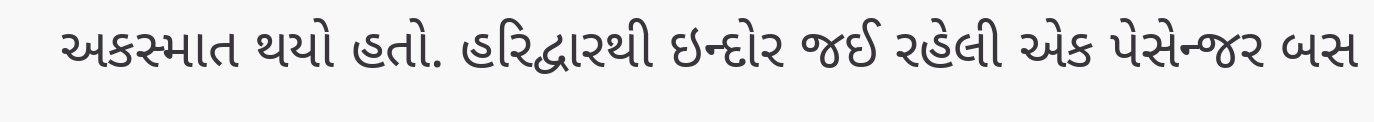અકસ્માત થયો હતો. હરિદ્વારથી ઇન્દોર જઈ રહેલી એક પેસેન્જર બસ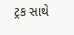ટ્રક સાથે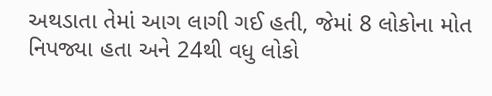અથડાતા તેમાં આગ લાગી ગઈ હતી, જેમાં 8 લોકોના મોત નિપજ્યા હતા અને 24થી વધુ લોકો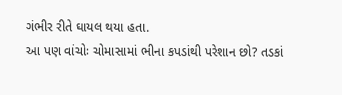ગંભીર રીતે ઘાયલ થયા હતા.
આ પણ વાંચોઃ ચોમાસામાં ભીના કપડાંથી પરેશાન છો? તડકાં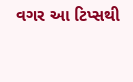વગર આ ટિપ્સથી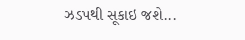ઝડપથી સૂકાઇ જશે...